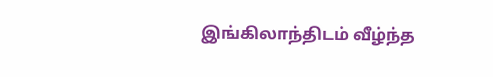இங்கிலாந்திடம் வீழ்ந்த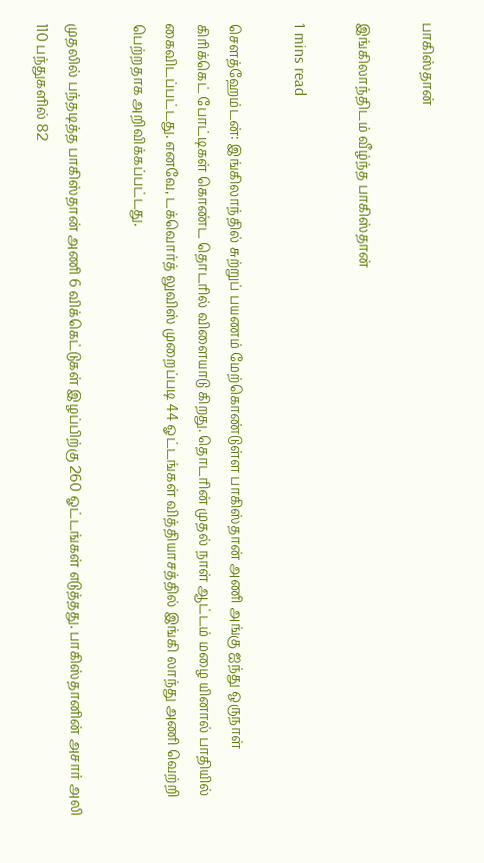பாகிஸ்தான்

இங்கிலாந்திடம் வீழ்ந்த பாகிஸ்தான்

1 mins read

சௌத்ஹேம்டன்: இங்கிலாந்தில் சுற்றுப் பயணம் மேற்கொண்டுள்ள பாகிஸ்தான் அணி அங்கு ஐந்து ஒருநாள் கிரிக்கெட் போட்டிகள் கொண்ட தொடரில் விளையாடு கிறது. தொடரின் முதல் நாள் ஆட்டம் மழை யினால் பாதியில் கைவிடப்பட்டது. எனவே, டக்வொர்த் லுவிஸ் முறைப்படி 44 ஓட்டங்கள் வித்தியாசத்தில் இங்கி லாந்து அணி வெற்றி பெற்றதாக அறிவிக்கப்பட்டது.

முதலில் பந்தடித்த பாகிஸ்தான் அணி 6 விக்கெட்டுகள் இழப்பிற்கு 260 ஓட்டங்கள் எடுத்தது. பாகிஸ்தானின் அசார் அலி 110 பந்துகளில் 82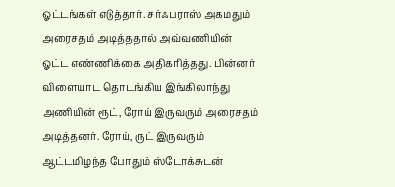ஓட்டங்கள் எடுத்தார். சர்ஃபராஸ் அகமதும் அரைசதம் அடித்ததால் அவ்வணியின் ஓட்ட எண்ணிக்கை அதிகரித்தது. பின்னர் விளையாட தொடங்கிய இங்கிலாந்து அணியின் ரூட், ரோய் இருவரும் அரைசதம் அடித்தனர். ரோய், ருட் இருவரும் ஆட்டமிழந்த போதும் ஸ்டோக்சுடன்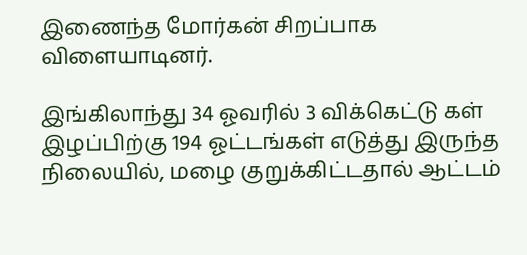இணைந்த மோர்கன் சிறப்பாக விளையாடினர்.

இங்கிலாந்து 34 ஓவரில் 3 விக்கெட்டு கள் இழப்பிற்கு 194 ஓட்டங்கள் எடுத்து இருந்த நிலையில், மழை குறுக்கிட்டதால் ஆட்டம்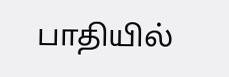பாதியில்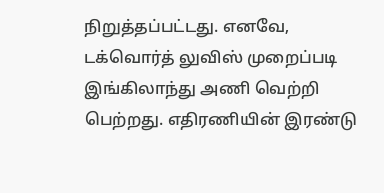நிறுத்தப்பட்டது. எனவே, டக்வொர்த் லுவிஸ் முறைப்படி இங்கிலாந்து அணி வெற்றி பெற்றது. எதிரணியின் இரண்டு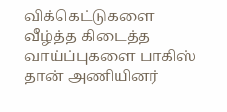விக்கெட்டுகளை வீழ்த்த கிடைத்த வாய்ப்புகளை பாகிஸ் தான் அணியினர்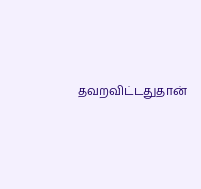தவறவிட்டதுதான்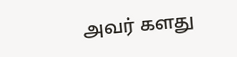அவர் களது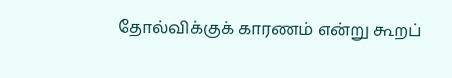தோல்விக்குக் காரணம் என்று கூறப்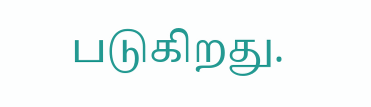படுகிறது.